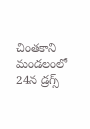చింతకాని మండలంలో 24న డ్రగ్స్‌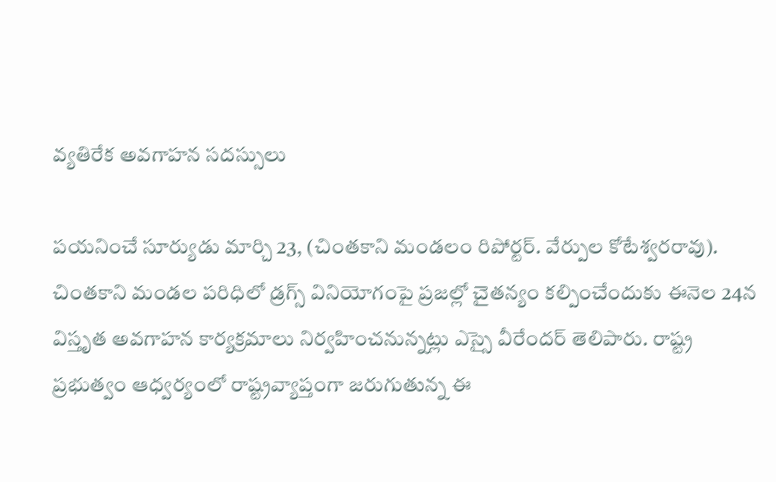వ్యతిరేక అవగాహన సదస్సులు

పయనించే సూర్యుడు మార్చి 23, (చింతకాని మండలం రిపోర్టర్. వేర్పుల కోటేశ్వరరావు). చింతకాని మండల పరిధిలో డ్రగ్స్‌ వినియోగంపై ప్రజల్లో చైతన్యం కల్పించేందుకు ఈనెల 24న విస్తృత అవగాహన కార్యక్రమాలు నిర్వహించనున్నట్లు ఎస్సై వీరేందర్ తెలిపారు. రాష్ట్ర ప్రభుత్వం ఆధ్వర్యంలో రాష్ట్రవ్యాప్తంగా జరుగుతున్న ఈ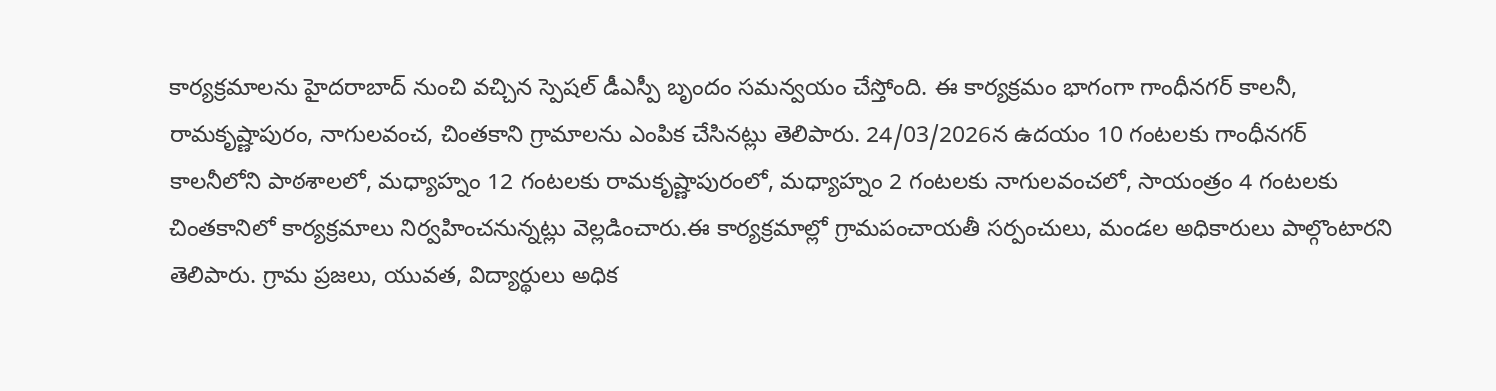కార్యక్రమాలను హైదరాబాద్ నుంచి వచ్చిన స్పెషల్ డీఎస్పీ బృందం సమన్వయం చేస్తోంది. ఈ కార్యక్రమం భాగంగా గాంధీనగర్ కాలనీ, రామకృష్ణాపురం, నాగులవంచ, చింతకాని గ్రామాలను ఎంపిక చేసినట్లు తెలిపారు. 24/03/2026న ఉదయం 10 గంటలకు గాంధీనగర్ కాలనీలోని పాఠశాలలో, మధ్యాహ్నం 12 గంటలకు రామకృష్ణాపురంలో, మధ్యాహ్నం 2 గంటలకు నాగులవంచలో, సాయంత్రం 4 గంటలకు చింతకానిలో కార్యక్రమాలు నిర్వహించనున్నట్లు వెల్లడించారు.ఈ కార్యక్రమాల్లో గ్రామపంచాయతీ సర్పంచులు, మండల అధికారులు పాల్గొంటారని తెలిపారు. గ్రామ ప్రజలు, యువత, విద్యార్థులు అధిక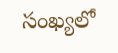సంఖ్యలో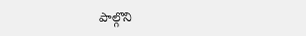పాల్గొని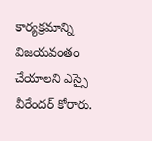కార్యక్రమాన్ని విజయవంతం చేయాలని ఎస్సై వీరేందర్ కోరారు.